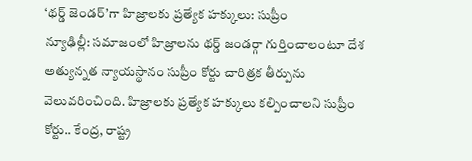‘థర్డ్ జెండర్’గా హిజ్రాలకు ప్రత్యేక హక్కులు: సుప్రీం
న్యూఢిల్లీ: సమాజంలో హిజ్రాలను థర్డ్ జండర్గా గుర్తించాలంటూ దేశ అత్యున్నత న్యాయస్థానం సుప్రీం కోర్టు చారిత్రక తీర్పును వెలువరించింది. హిజ్రాలకు ప్రత్యేక హక్కులు కల్పించాలని సుప్రీం కోర్టు.. కేంద్ర, రాష్ట్ర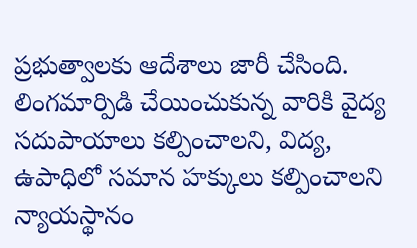ప్రభుత్వాలకు ఆదేశాలు జారీ చేసింది. లింగమార్పిడి చేయించుకున్న వారికి వైద్య సదుపాయాలు కల్పించాలని, విద్య, ఉపాధిలో సమాన హక్కులు కల్పించాలని న్యాయస్థానం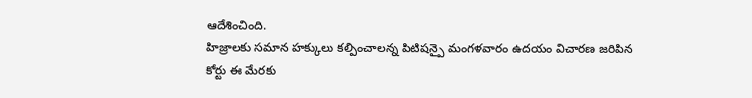ఆదేశించింది.
హిజ్రాలకు సమాన హక్కులు కల్పించాలన్న పిటిషన్పై మంగళవారం ఉదయం విచారణ జరిపిన కోర్టు ఈ మేరకు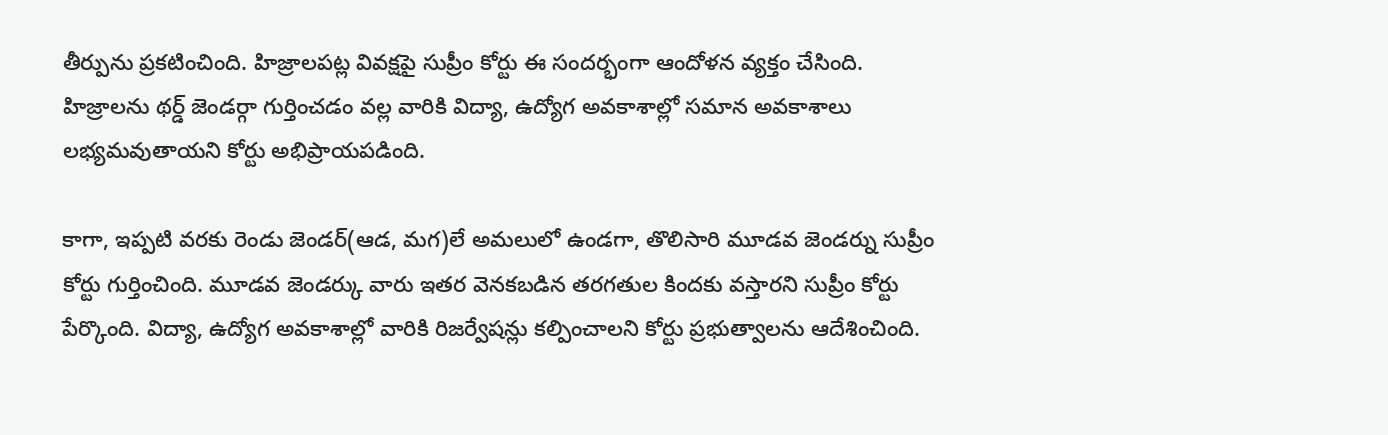తీర్పును ప్రకటించింది. హిజ్రాలపట్ల వివక్షపై సుప్రీం కోర్టు ఈ సందర్భంగా ఆందోళన వ్యక్తం చేసింది. హిజ్రాలను థర్డ్ జెండర్గా గుర్తించడం వల్ల వారికి విద్యా, ఉద్యోగ అవకాశాల్లో సమాన అవకాశాలు లభ్యమవుతాయని కోర్టు అభిప్రాయపడింది.

కాగా, ఇప్పటి వరకు రెండు జెండర్(ఆడ, మగ)లే అమలులో ఉండగా, తొలిసారి మూడవ జెండర్ను సుప్రీం కోర్టు గుర్తించింది. మూడవ జెండర్కు వారు ఇతర వెనకబడిన తరగతుల కిందకు వస్తారని సుప్రీం కోర్టు పేర్కొంది. విద్యా, ఉద్యోగ అవకాశాల్లో వారికి రిజర్వేషన్లు కల్పించాలని కోర్టు ప్రభుత్వాలను ఆదేశించింది.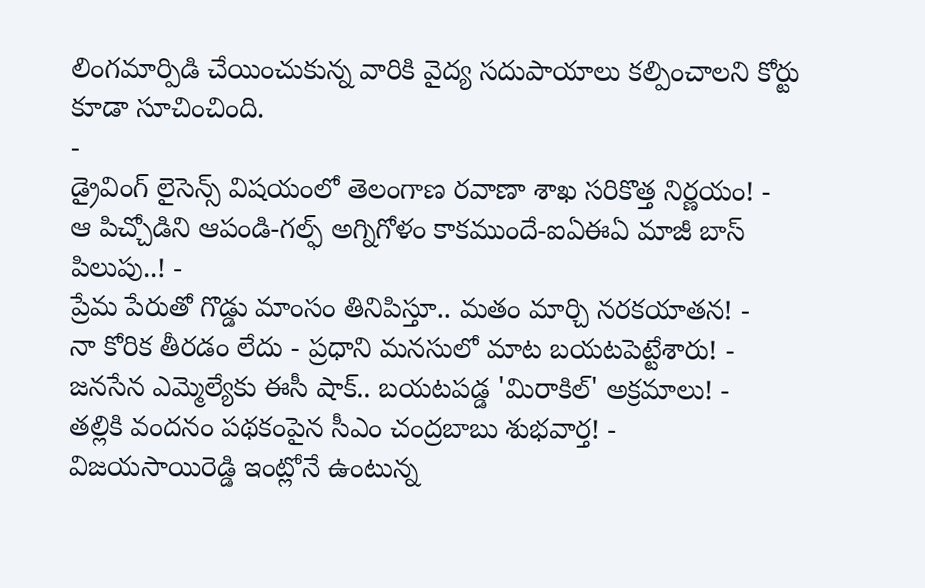లింగమార్పిడి చేయించుకున్న వారికి వైద్య సదుపాయాలు కల్పించాలని కోర్టు కూడా సూచించింది.
-
డ్రైవింగ్ లైసెన్స్ విషయంలో తెలంగాణ రవాణా శాఖ సరికొత్త నిర్ణయం! -
ఆ పిచ్చోడిని ఆపండి-గల్ఫ్ అగ్నిగోళం కాకముందే-ఐఏఈఏ మాజీ బాస్ పిలుపు..! -
ప్రేమ పేరుతో గొడ్డు మాంసం తినిపిస్తూ.. మతం మార్చి నరకయాతన! -
నా కోరిక తీరడం లేదు - ప్రధాని మనసులో మాట బయటపెట్టేశారు! -
జనసేన ఎమ్మెల్యేకు ఈసీ షాక్.. బయటపడ్డ 'మిరాకిల్' అక్రమాలు! -
తల్లికి వందనం పథకంపైన సీఎం చంద్రబాబు శుభవార్త! -
విజయసాయిరెడ్డి ఇంట్లోనే ఉంటున్న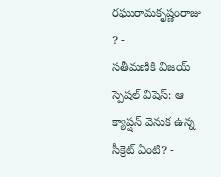రఘురామకృష్ణంరాజు ? -
సతీమణికి విజయ్ స్పెషల్ విషెస్: ఆ క్యాప్షన్ వెనుక ఉన్న సీక్రెట్ ఏంటి? -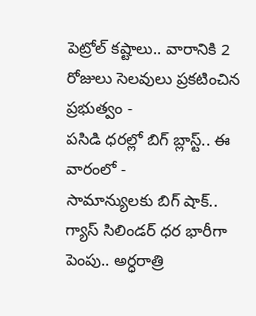పెట్రోల్ కష్టాలు.. వారానికి 2 రోజులు సెలవులు ప్రకటించిన ప్రభుత్వం -
పసిడి ధరల్లో బిగ్ బ్లాస్ట్.. ఈ వారంలో -
సామాన్యులకు బిగ్ షాక్.. గ్యాస్ సిలిండర్ ధర భారీగా పెంపు.. అర్ధరాత్రి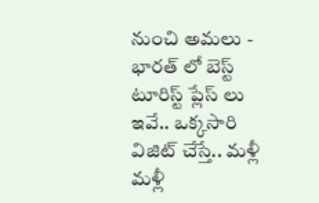నుంచి అమలు -
భారత్ లో బెస్ట్ టూరిస్ట్ ప్లేస్ లు ఇవే.. ఒక్కసారి విజిట్ చేస్తే.. మళ్లీ మళ్లీ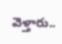వెళ్తారు..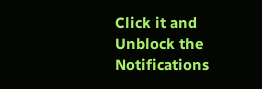Click it and Unblock the Notifications